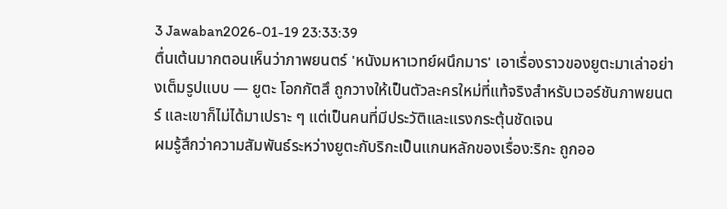3 Jawaban2026-01-19 23:33:39
ตื่นเต้นมากตอนเห็นว่าภาพยนตร์ 'หนังมหาเวทย์ผนึกมาร' เอาเรื่องราวของยูตะมาเล่าอย่างเต็มรูปแบบ — ยูตะ โอกกัตสึ ถูกวางให้เป็นตัวละครใหม่ที่แท้จริงสำหรับเวอร์ชันภาพยนตร์ และเขาก็ไม่ได้มาเปราะ ๆ แต่เป็นคนที่มีประวัติและแรงกระตุ้นชัดเจน
ผมรู้สึกว่าความสัมพันธ์ระหว่างยูตะกับริกะเป็นแกนหลักของเรื่อง:ริกะ ถูกออ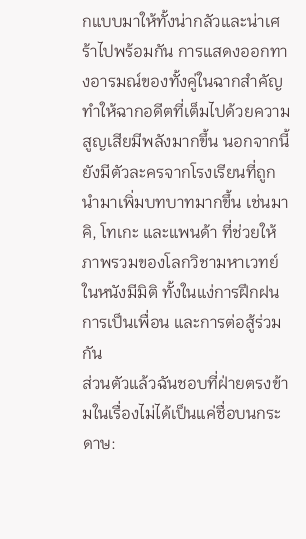กแบบมาให้ทั้งน่ากลัวและน่าเศร้าไปพร้อมกัน การแสดงออกทางอารมณ์ของทั้งคู่ในฉากสำคัญทำให้ฉากอดีตที่เต็มไปด้วยความสูญเสียมีพลังมากขึ้น นอกจากนี้ยังมีตัวละครจากโรงเรียนที่ถูกนำมาเพิ่มบทบาทมากขึ้น เช่นมาคิ, โทเกะ และแพนด้า ที่ช่วยให้ภาพรวมของโลกวิชามหาเวทย์ในหนังมีมิติ ทั้งในแง่การฝึกฝน การเป็นเพื่อน และการต่อสู้ร่วมกัน
ส่วนตัวแล้วฉันชอบที่ฝ่ายตรงข้ามในเรื่องไม่ได้เป็นแค่ชื่อบนกระดาษ: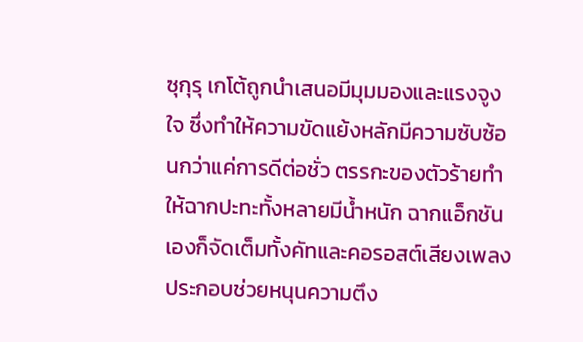ซุกุรุ เกโต้ถูกนำเสนอมีมุมมองและแรงจูงใจ ซึ่งทำให้ความขัดแย้งหลักมีความซับซ้อนกว่าแค่การดีต่อชั่ว ตรรกะของตัวร้ายทำให้ฉากปะทะทั้งหลายมีน้ำหนัก ฉากแอ็กชันเองก็จัดเต็มทั้งคัทและคอรอสต์เสียงเพลงประกอบช่วยหนุนความตึง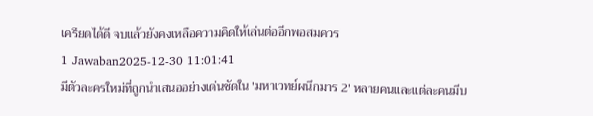เครียดได้ดี จบแล้วยังคงเหลือความคิดให้เล่นต่ออีกพอสมควร
1 Jawaban2025-12-30 11:01:41
มีตัวละครใหม่ที่ถูกนำเสนออย่างเด่นชัดใน 'มหาเวทย์ผนึกมาร 2' หลายคนและแต่ละคนมีบ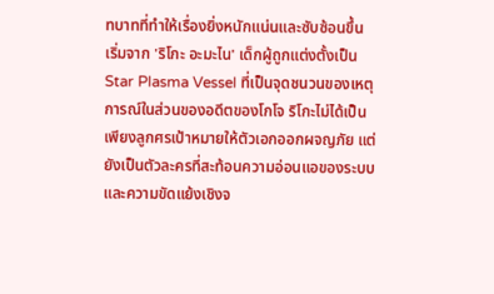ทบาทที่ทำให้เรื่องยิ่งหนักแน่นและซับซ้อนขึ้น เริ่มจาก 'ริโกะ อะมะไน' เด็กผู้ถูกแต่งตั้งเป็น Star Plasma Vessel ที่เป็นจุดชนวนของเหตุการณ์ในส่วนของอดีตของโกโจ ริโกะไม่ได้เป็นเพียงลูกศรเป้าหมายให้ตัวเอกออกผจญภัย แต่ยังเป็นตัวละครที่สะท้อนความอ่อนแอของระบบและความขัดแย้งเชิงจ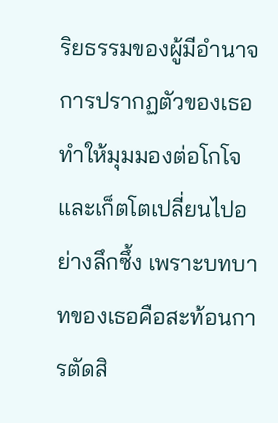ริยธรรมของผู้มีอำนาจ การปรากฏตัวของเธอทำให้มุมมองต่อโกโจและเก็ตโตเปลี่ยนไปอย่างลึกซึ้ง เพราะบทบาทของเธอคือสะท้อนการตัดสิ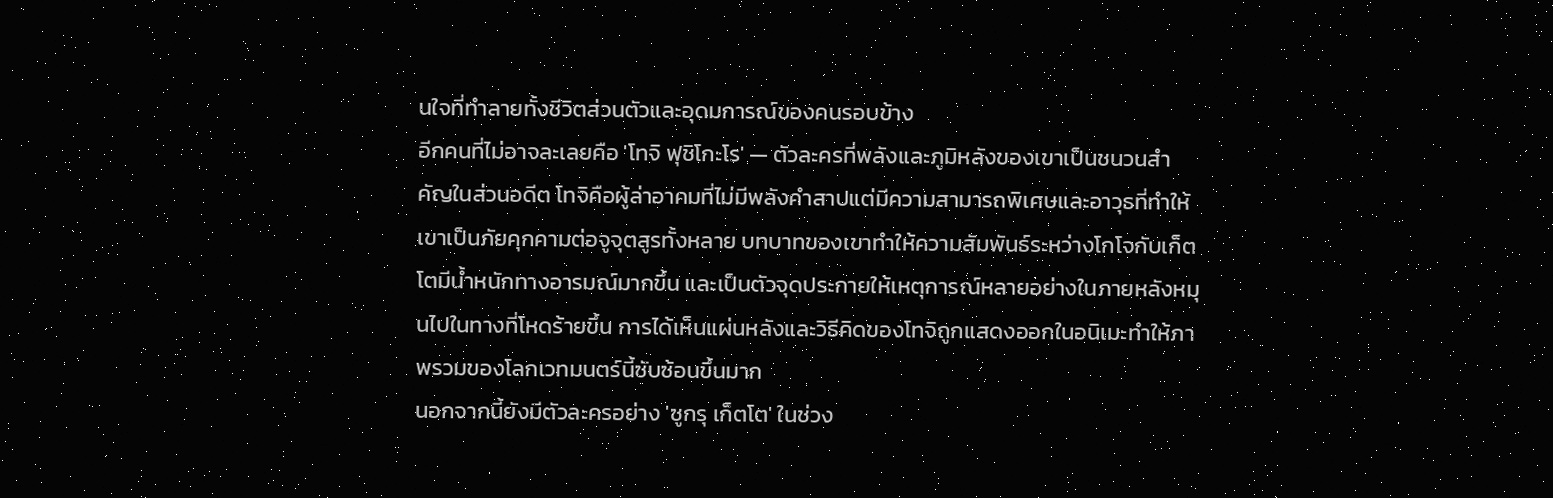นใจที่ทำลายทั้งชีวิตส่วนตัวและอุดมการณ์ของคนรอบข้าง
อีกคนที่ไม่อาจละเลยคือ 'โทจิ ฟุชิโกะโร' — ตัวละครที่พลังและภูมิหลังของเขาเป็นชนวนสำคัญในส่วนอดีต โทจิคือผู้ล่าอาคมที่ไม่มีพลังคำสาปแต่มีความสามารถพิเศษและอาวุธที่ทำให้เขาเป็นภัยคุกคามต่อจูจุตสูรทั้งหลาย บทบาทของเขาทำให้ความสัมพันธ์ระหว่างโกโจกับเก็ตโตมีน้ำหนักทางอารมณ์มากขึ้น และเป็นตัวจุดประกายให้เหตุการณ์หลายอย่างในภายหลังหมุนไปในทางที่โหดร้ายขึ้น การได้เห็นแผ่นหลังและวิธีคิดของโทจิถูกแสดงออกในอนิเมะทำให้ภาพรวมของโลกเวทมนตร์นี้ซับซ้อนขึ้นมาก
นอกจากนี้ยังมีตัวละครอย่าง 'ซูกรุ เก็ตโต' ในช่วง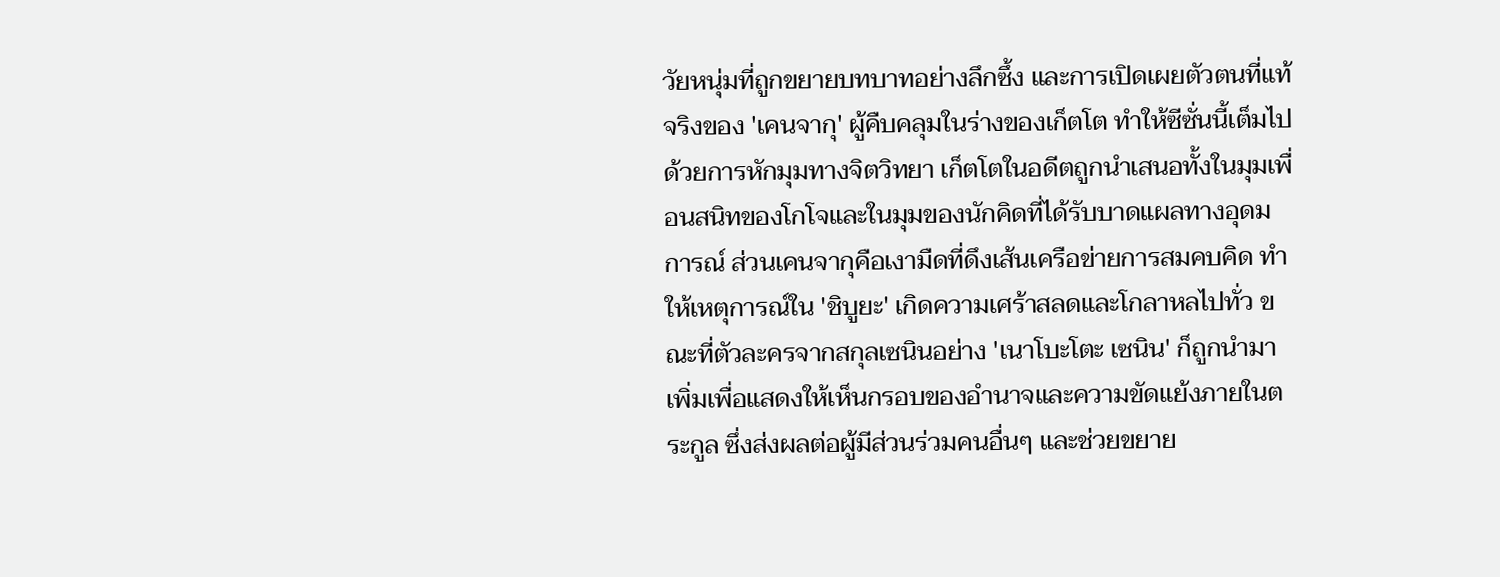วัยหนุ่มที่ถูกขยายบทบาทอย่างลึกซึ้ง และการเปิดเผยตัวตนที่แท้จริงของ 'เคนจากุ' ผู้คืบคลุมในร่างของเก็ตโต ทำให้ซีซั่นนี้เต็มไปด้วยการหักมุมทางจิตวิทยา เก็ตโตในอดีตถูกนำเสนอทั้งในมุมเพื่อนสนิทของโกโจและในมุมของนักคิดที่ได้รับบาดแผลทางอุดมการณ์ ส่วนเคนจากุคือเงามืดที่ดึงเส้นเครือข่ายการสมคบคิด ทำให้เหตุการณ์ใน 'ชิบูยะ' เกิดความเศร้าสลดและโกลาหลไปทั่ว ขณะที่ตัวละครจากสกุลเซนินอย่าง 'เนาโบะโตะ เซนิน' ก็ถูกนำมาเพิ่มเพื่อแสดงให้เห็นกรอบของอำนาจและความขัดแย้งภายในตระกูล ซึ่งส่งผลต่อผู้มีส่วนร่วมคนอื่นๆ และช่วยขยาย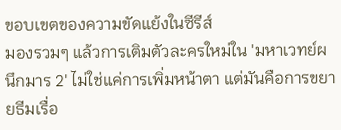ขอบเขตของความขัดแย้งในซีรีส์
มองรวมๆ แล้วการเติมตัวละครใหม่ใน 'มหาเวทย์ผนึกมาร 2' ไม่ใช่แค่การเพิ่มหน้าตา แต่มันคือการขยายธีมเรื่อ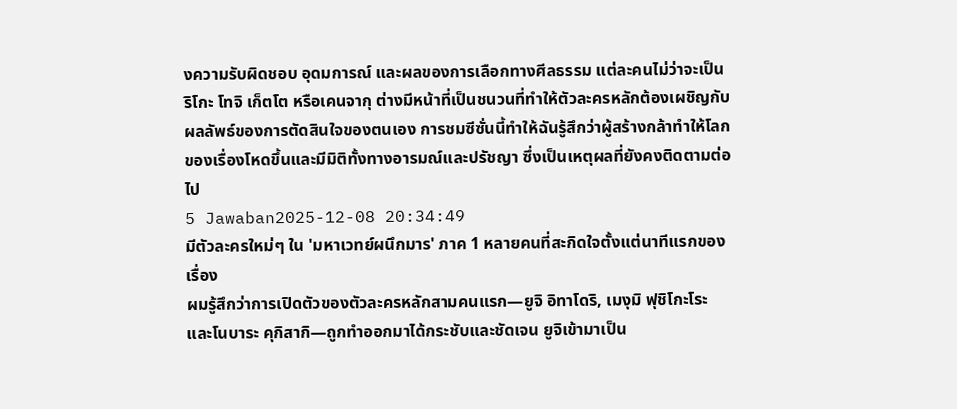งความรับผิดชอบ อุดมการณ์ และผลของการเลือกทางศีลธรรม แต่ละคนไม่ว่าจะเป็นริโกะ โทจิ เก็ตโต หรือเคนจากุ ต่างมีหน้าที่เป็นชนวนที่ทำให้ตัวละครหลักต้องเผชิญกับผลลัพธ์ของการตัดสินใจของตนเอง การชมซีซั่นนี้ทำให้ฉันรู้สึกว่าผู้สร้างกล้าทำให้โลกของเรื่องโหดขึ้นและมีมิติทั้งทางอารมณ์และปรัชญา ซึ่งเป็นเหตุผลที่ยังคงติดตามต่อไป
5 Jawaban2025-12-08 20:34:49
มีตัวละครใหม่ๆ ใน 'มหาเวทย์ผนึกมาร' ภาค 1 หลายคนที่สะกิดใจตั้งแต่นาทีแรกของเรื่อง
ผมรู้สึกว่าการเปิดตัวของตัวละครหลักสามคนแรก—ยูจิ อิทาโดริ, เมงุมิ ฟุชิโกะโระ และโนบาระ คุกิสากิ—ถูกทำออกมาได้กระชับและชัดเจน ยูจิเข้ามาเป็น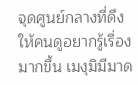จุดศูนย์กลางที่ดึงให้คนดูอยากรู้เรื่องมากขึ้น เมงุมิมีมาด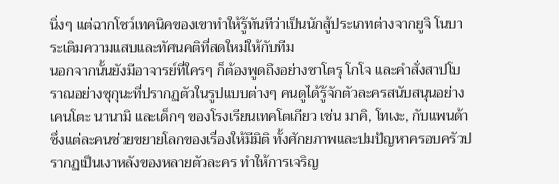นิ่งๆ แต่ฉากโชว์เทคนิคของเขาทำให้รู้ทันทีว่าเป็นนักสู้ประเภทต่างจากยูจิ โนบาระเติมความแสบและทัศนคติที่สดใหม่ให้กับทีม
นอกจากนั้นยังมีอาจารย์ที่ใครๆ ก็ต้องพูดถึงอย่างซาโตรุ โกโจ และคำสั่งสาปโบราณอย่างซุกุนะที่ปรากฏตัวในรูปแบบต่างๆ คนดูได้รู้จักตัวละครสนับสนุนอย่างเคนโตะ นานามิ และเด็กๆ ของโรงเรียนเทคโตเกียว เช่น มาคิ, โทเงะ, กับแพนด้า ซึ่งแต่ละคนช่วยขยายโลกของเรื่องให้มีมิติ ทั้งศักยภาพและปมปัญหาครอบครัวปรากฏเป็นเงาหลังของหลายตัวละคร ทำให้การเจริญ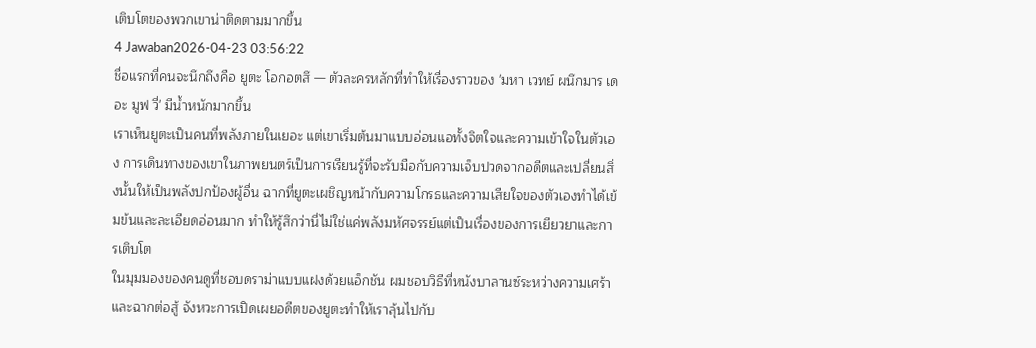เติบโตของพวกเขาน่าติดตามมากขึ้น
4 Jawaban2026-04-23 03:56:22
ชื่อแรกที่คนจะนึกถึงคือ ยูตะ โอกอตสึ — ตัวละครหลักที่ทำให้เรื่องราวของ 'มหา เวทย์ ผนึกมาร เดอะ มูฟ วี่' มีน้ำหนักมากขึ้น
เราเห็นยูตะเป็นคนที่พลังภายในเยอะ แต่เขาเริ่มต้นมาแบบอ่อนแอทั้งจิตใจและความเข้าใจในตัวเอง การเดินทางของเขาในภาพยนตร์เป็นการเรียนรู้ที่จะรับมือกับความเจ็บปวดจากอดีตและเปลี่ยนสิ่งนั้นให้เป็นพลังปกป้องผู้อื่น ฉากที่ยูตะเผชิญหน้ากับความโกรธและความเสียใจของตัวเองทำได้เข้มข้นและละเอียดอ่อนมาก ทำให้รู้สึกว่านี่ไม่ใช่แค่พลังมหัศจรรย์แต่เป็นเรื่องของการเยียวยาและการเติบโต
ในมุมมองของคนดูที่ชอบดราม่าแบบแฝงด้วยแอ็กชัน ผมชอบวิธีที่หนังบาลานซ์ระหว่างความเศร้าและฉากต่อสู้ จังหวะการเปิดเผยอดีตของยูตะทำให้เราลุ้นไปกับ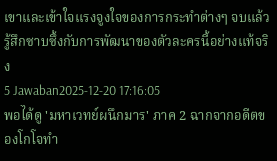เขาและเข้าใจแรงจูงใจของการกระทำต่างๆ จบแล้วรู้สึกซาบซึ้งกับการพัฒนาของตัวละครนี้อย่างแท้จริง
5 Jawaban2025-12-20 17:16:05
พอได้ดู 'มหาเวทย์ผนึกมาร' ภาค 2 ฉากจากอดีตของโกโจทำ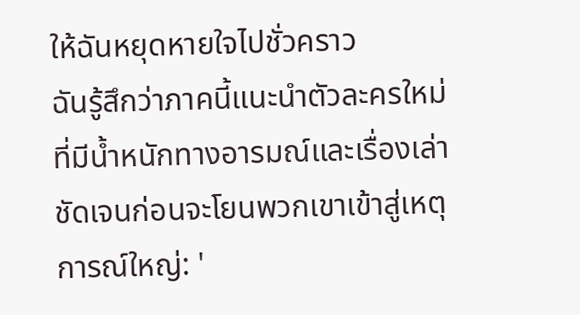ให้ฉันหยุดหายใจไปชั่วคราว
ฉันรู้สึกว่าภาคนี้แนะนำตัวละครใหม่ที่มีน้ำหนักทางอารมณ์และเรื่องเล่าชัดเจนก่อนจะโยนพวกเขาเข้าสู่เหตุการณ์ใหญ่: '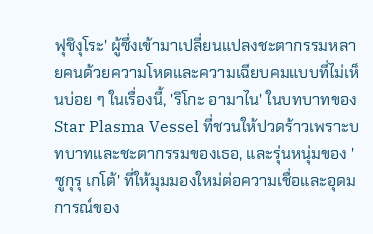ฟุชิงุโระ' ผู้ซึ่งเข้ามาเปลี่ยนแปลงชะตากรรมหลายคนด้วยความโหดและความเฉียบคมแบบที่ไม่เห็นบ่อย ๆ ในเรื่องนี้, 'ริโกะ อามาไน' ในบทบาทของ Star Plasma Vessel ที่ชวนให้ปวดร้าวเพราะบทบาทและชะตากรรมของเธอ, และรุ่นหนุ่มของ 'ซูกุรุ เกโต้' ที่ให้มุมมองใหม่ต่อความเชื่อและอุดมการณ์ของ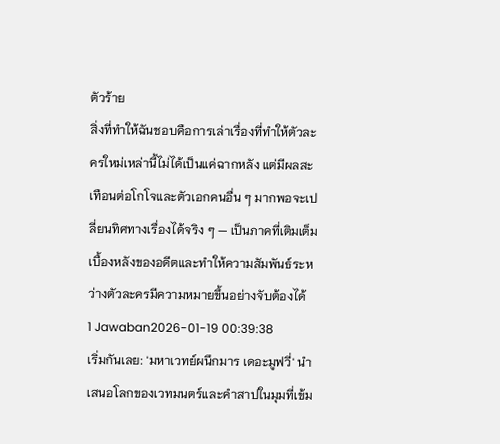ตัวร้าย
สิ่งที่ทำให้ฉันชอบคือการเล่าเรื่องที่ทำให้ตัวละครใหม่เหล่านี้ไม่ได้เป็นแค่ฉากหลัง แต่มีผลสะเทือนต่อโกโจและตัวเอกคนอื่น ๆ มากพอจะเปลี่ยนทิศทางเรื่องได้จริง ๆ — เป็นภาคที่เติมเต็มเบื้องหลังของอดีตและทำให้ความสัมพันธ์ระหว่างตัวละครมีความหมายขึ้นอย่างจับต้องได้
1 Jawaban2026-01-19 00:39:38
เริ่มกันเลย: 'มหาเวทย์ผนึกมาร เดอะมูฟวี่' นำเสนอโลกของเวทมนตร์และคำสาปในมุมที่เข้ม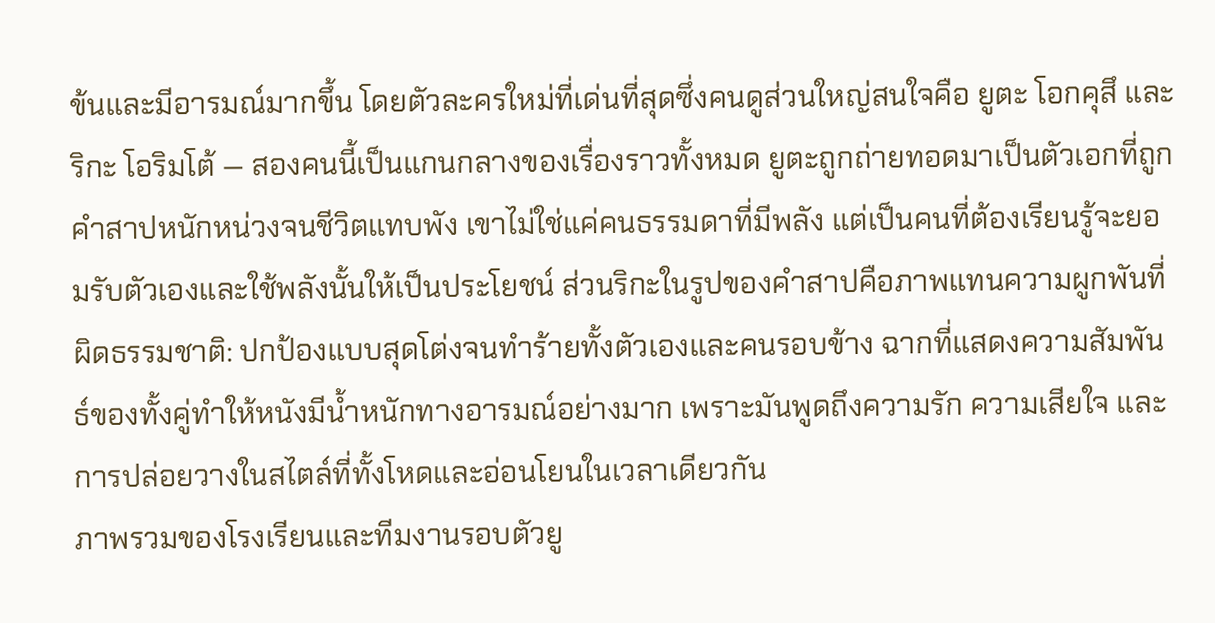ข้นและมีอารมณ์มากขึ้น โดยตัวละครใหม่ที่เด่นที่สุดซึ่งคนดูส่วนใหญ่สนใจคือ ยูตะ โอกคุสึ และ ริกะ โอริมโต้ — สองคนนี้เป็นแกนกลางของเรื่องราวทั้งหมด ยูตะถูกถ่ายทอดมาเป็นตัวเอกที่ถูกคำสาปหนักหน่วงจนชีวิตแทบพัง เขาไม่ใช่แค่คนธรรมดาที่มีพลัง แต่เป็นคนที่ต้องเรียนรู้จะยอมรับตัวเองและใช้พลังนั้นให้เป็นประโยชน์ ส่วนริกะในรูปของคำสาปคือภาพแทนความผูกพันที่ผิดธรรมชาติ: ปกป้องแบบสุดโต่งจนทำร้ายทั้งตัวเองและคนรอบข้าง ฉากที่แสดงความสัมพันธ์ของทั้งคู่ทำให้หนังมีน้ำหนักทางอารมณ์อย่างมาก เพราะมันพูดถึงความรัก ความเสียใจ และการปล่อยวางในสไตล์ที่ทั้งโหดและอ่อนโยนในเวลาเดียวกัน
ภาพรวมของโรงเรียนและทีมงานรอบตัวยู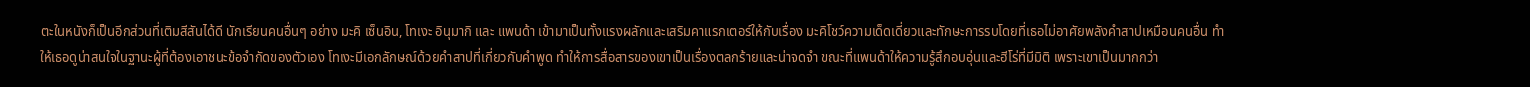ตะในหนังก็เป็นอีกส่วนที่เติมสีสันได้ดี นักเรียนคนอื่นๆ อย่าง มะคิ เซ็นอิน, โทเงะ อินุมากิ และ แพนด้า เข้ามาเป็นทั้งแรงผลักและเสริมคาแรกเตอร์ให้กับเรื่อง มะคิโชว์ความเด็ดเดี่ยวและทักษะการรบโดยที่เธอไม่อาศัยพลังคำสาปเหมือนคนอื่น ทำให้เธอดูน่าสนใจในฐานะผู้ที่ต้องเอาชนะข้อจำกัดของตัวเอง โทเงะมีเอกลักษณ์ด้วยคำสาปที่เกี่ยวกับคำพูด ทำให้การสื่อสารของเขาเป็นเรื่องตลกร้ายและน่าจดจำ ขณะที่แพนด้าให้ความรู้สึกอบอุ่นและฮีโร่ที่มีมิติ เพราะเขาเป็นมากกว่า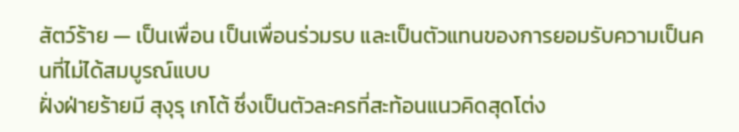สัตว์ร้าย — เป็นเพื่อน เป็นเพื่อนร่วมรบ และเป็นตัวแทนของการยอมรับความเป็นคนที่ไม่ได้สมบูรณ์แบบ
ฝั่งฝ่ายร้ายมี สุงุรุ เกโต้ ซึ่งเป็นตัวละครที่สะท้อนแนวคิดสุดโต่ง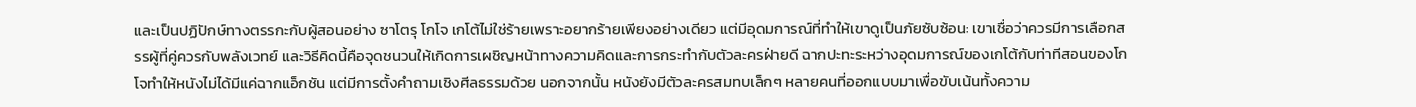และเป็นปฏิปักษ์ทางตรรกะกับผู้สอนอย่าง ซาโตรุ โกโจ เกโต้ไม่ใช่ร้ายเพราะอยากร้ายเพียงอย่างเดียว แต่มีอุดมการณ์ที่ทำให้เขาดูเป็นภัยซับซ้อน: เขาเชื่อว่าควรมีการเลือกสรรผู้ที่คู่ควรกับพลังเวทย์ และวิธีคิดนี้คือจุดชนวนให้เกิดการเผชิญหน้าทางความคิดและการกระทำกับตัวละครฝ่ายดี ฉากปะทะระหว่างอุดมการณ์ของเกโต้กับท่าทีสอนของโกโจทำให้หนังไม่ได้มีแค่ฉากแอ็กชัน แต่มีการตั้งคำถามเชิงศีลธรรมด้วย นอกจากนั้น หนังยังมีตัวละครสมทบเล็กๆ หลายคนที่ออกแบบมาเพื่อขับเน้นทั้งความ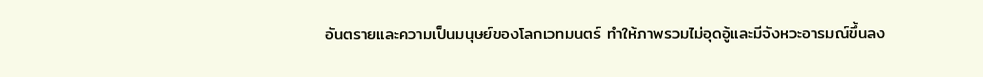อันตรายและความเป็นมนุษย์ของโลกเวทมนตร์ ทำให้ภาพรวมไม่อุดอู้และมีจังหวะอารมณ์ขึ้นลง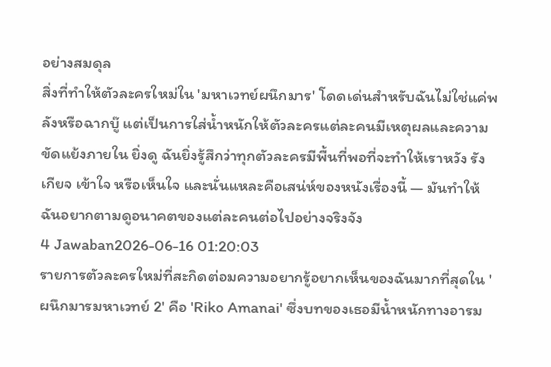อย่างสมดุล
สิ่งที่ทำให้ตัวละครใหม่ใน 'มหาเวทย์ผนึกมาร' โดดเด่นสำหรับฉันไม่ใช่แค่พลังหรือฉากบู๊ แต่เป็นการใส่น้ำหนักให้ตัวละครแต่ละคนมีเหตุผลและความขัดแย้งภายใน ยิ่งดู ฉันยิ่งรู้สึกว่าทุกตัวละครมีพื้นที่พอที่จะทำให้เราหวัง รังเกียจ เข้าใจ หรือเห็นใจ และนั่นแหละคือเสน่ห์ของหนังเรื่องนี้ — มันทำให้ฉันอยากตามดูอนาคตของแต่ละคนต่อไปอย่างจริงจัง
4 Jawaban2026-06-16 01:20:03
รายการตัวละครใหม่ที่สะกิดต่อมความอยากรู้อยากเห็นของฉันมากที่สุดใน 'ผนึกมารมหาเวทย์ 2' คือ 'Riko Amanai' ซึ่งบทของเธอมีน้ำหนักทางอารม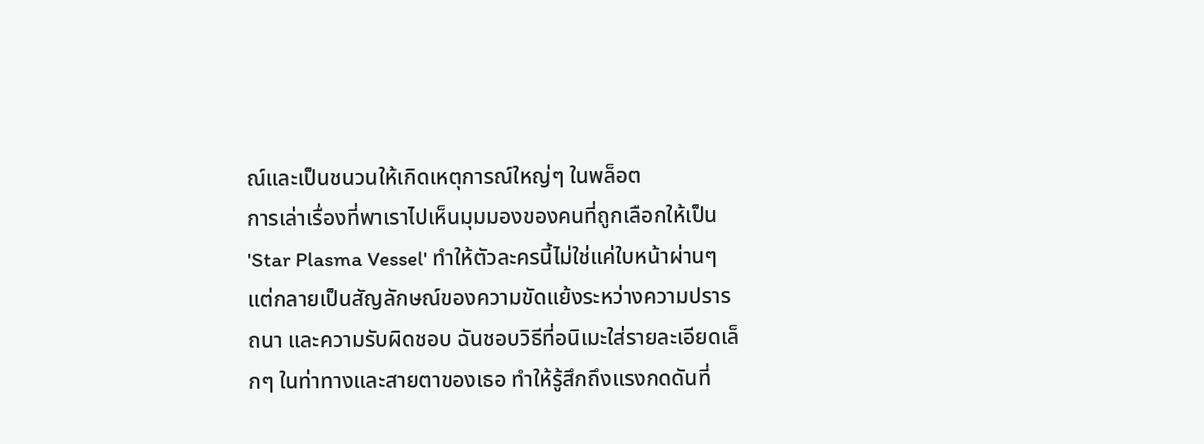ณ์และเป็นชนวนให้เกิดเหตุการณ์ใหญ่ๆ ในพล็อต
การเล่าเรื่องที่พาเราไปเห็นมุมมองของคนที่ถูกเลือกให้เป็น 'Star Plasma Vessel' ทำให้ตัวละครนี้ไม่ใช่แค่ใบหน้าผ่านๆ แต่กลายเป็นสัญลักษณ์ของความขัดแย้งระหว่างความปรารถนา และความรับผิดชอบ ฉันชอบวิธีที่อนิเมะใส่รายละเอียดเล็กๆ ในท่าทางและสายตาของเธอ ทำให้รู้สึกถึงแรงกดดันที่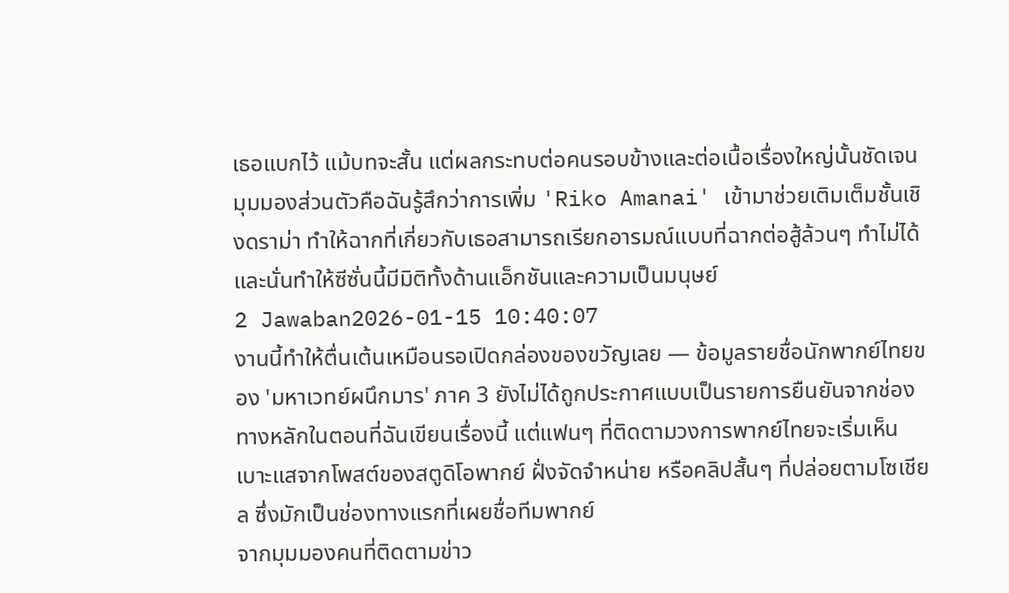เธอแบกไว้ แม้บทจะสั้น แต่ผลกระทบต่อคนรอบข้างและต่อเนื้อเรื่องใหญ่นั้นชัดเจน
มุมมองส่วนตัวคือฉันรู้สึกว่าการเพิ่ม 'Riko Amanai' เข้ามาช่วยเติมเต็มชั้นเชิงดราม่า ทำให้ฉากที่เกี่ยวกับเธอสามารถเรียกอารมณ์แบบที่ฉากต่อสู้ล้วนๆ ทำไม่ได้ และนั่นทำให้ซีซั่นนี้มีมิติทั้งด้านแอ็กชันและความเป็นมนุษย์
2 Jawaban2026-01-15 10:40:07
งานนี้ทำให้ตื่นเต้นเหมือนรอเปิดกล่องของขวัญเลย — ข้อมูลรายชื่อนักพากย์ไทยของ 'มหาเวทย์ผนึกมาร' ภาค 3 ยังไม่ได้ถูกประกาศแบบเป็นรายการยืนยันจากช่องทางหลักในตอนที่ฉันเขียนเรื่องนี้ แต่แฟนๆ ที่ติดตามวงการพากย์ไทยจะเริ่มเห็นเบาะแสจากโพสต์ของสตูดิโอพากย์ ฝั่งจัดจำหน่าย หรือคลิปสั้นๆ ที่ปล่อยตามโซเชียล ซึ่งมักเป็นช่องทางแรกที่เผยชื่อทีมพากย์
จากมุมมองคนที่ติดตามข่าว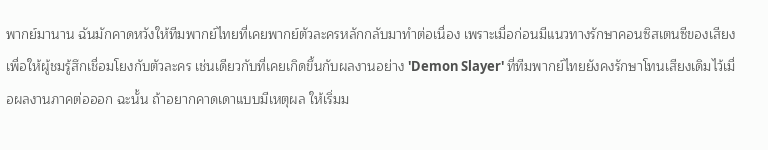พากย์มานาน ฉันมักคาดหวังให้ทีมพากย์ไทยที่เคยพากย์ตัวละครหลักกลับมาทำต่อเนื่อง เพราะเมื่อก่อนมีแนวทางรักษาคอนซิสเตนซีของเสียงเพื่อให้ผู้ชมรู้สึกเชื่อมโยงกับตัวละคร เช่นเดียวกับที่เคยเกิดขึ้นกับผลงานอย่าง 'Demon Slayer' ที่ทีมพากย์ไทยยังคงรักษาโทนเสียงเดิมไว้เมื่อผลงานภาคต่อออก ฉะนั้น ถ้าอยากคาดเดาแบบมีเหตุผล ให้เริ่มม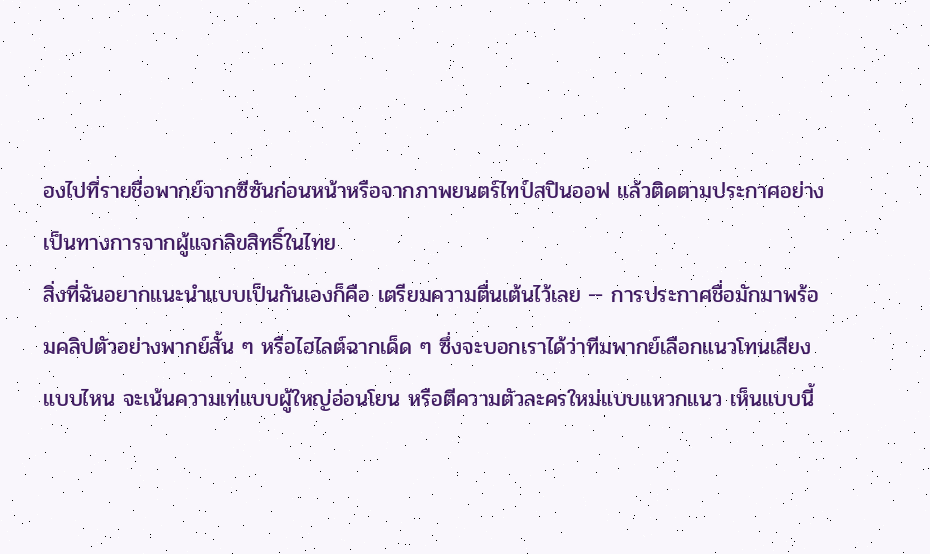องไปที่รายชื่อพากย์จากซีซันก่อนหน้าหรือจากภาพยนตร์ไทป์สปินออฟ แล้วติดตามประกาศอย่างเป็นทางการจากผู้แจกลิขสิทธิ์ในไทย
สิ่งที่ฉันอยากแนะนำแบบเป็นกันเองก็คือ เตรียมความตื่นเต้นไว้เลย — การประกาศชื่อมักมาพร้อมคลิปตัวอย่างพากย์สั้น ๆ หรือไฮไลต์ฉากเด็ด ๆ ซึ่งจะบอกเราได้ว่าทีมพากย์เลือกแนวโทนเสียงแบบไหน จะเน้นความเท่แบบผู้ใหญ่อ่อนโยน หรือตีความตัวละครใหม่แบบแหวกแนว เห็นแบบนี้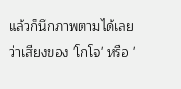แล้วก็นึกภาพตามได้เลยว่าเสียงของ 'โกโจ' หรือ '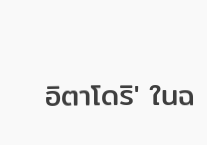อิตาโดริ' ในฉ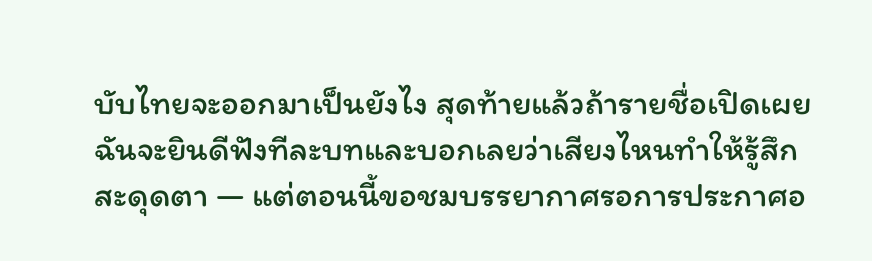บับไทยจะออกมาเป็นยังไง สุดท้ายแล้วถ้ารายชื่อเปิดเผย ฉันจะยินดีฟังทีละบทและบอกเลยว่าเสียงไหนทำให้รู้สึกสะดุดตา — แต่ตอนนี้ขอชมบรรยากาศรอการประกาศอ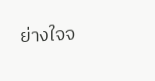ย่างใจจ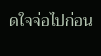ดใจจ่อไปก่อน